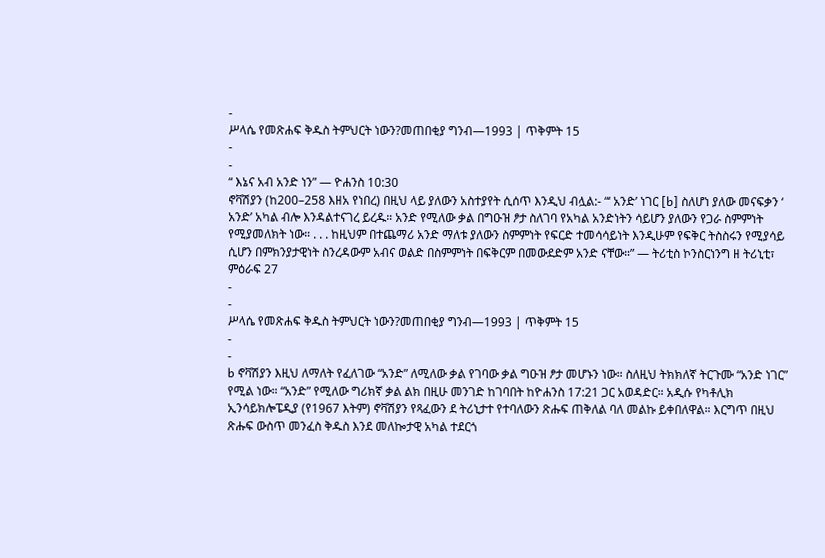-
ሥላሴ የመጽሐፍ ቅዱስ ትምህርት ነውን?መጠበቂያ ግንብ—1993 | ጥቅምት 15
-
-
“ እኔና አብ አንድ ነን” — ዮሐንስ 10:30
ኖቫሽያን (ከ200–258 እዘአ የነበረ) በዚህ ላይ ያለውን አስተያየት ሲሰጥ እንዲህ ብሏል:- “‘ አንድ’ ነገር [b] ስለሆነ ያለው መናፍቃን ‘ አንድ’ አካል ብሎ እንዳልተናገረ ይረዱ። አንድ የሚለው ቃል በግዑዝ ፆታ ስለገባ የአካል አንድነትን ሳይሆን ያለውን የጋራ ስምምነት የሚያመለክት ነው። . . . ከዚህም በተጨማሪ አንድ ማለቱ ያለውን ስምምነት የፍርድ ተመሳሳይነት እንዲሁም የፍቅር ትስስሩን የሚያሳይ ሲሆን በምክንያታዊነት ስንረዳውም አብና ወልድ በስምምነት በፍቅርም በመውደድም አንድ ናቸው።” — ትሪቲስ ኮንስርነንግ ዘ ትሪኒቲ፣ ምዕራፍ 27
-
-
ሥላሴ የመጽሐፍ ቅዱስ ትምህርት ነውን?መጠበቂያ ግንብ—1993 | ጥቅምት 15
-
-
b ኖቫሽያን እዚህ ለማለት የፈለገው “አንድ” ለሚለው ቃል የገባው ቃል ግዑዝ ፆታ መሆኑን ነው። ስለዚህ ትክክለኛ ትርጉሙ “አንድ ነገር” የሚል ነው። “አንድ” የሚለው ግሪክኛ ቃል ልክ በዚሁ መንገድ ከገባበት ከዮሐንስ 17:21 ጋር አወዳድር። አዲሱ የካቶሊክ ኢንሳይክሎፔዲያ (የ1967 እትም) ኖቫሽያን የጻፈውን ደ ትሪኒታተ የተባለውን ጽሑፍ ጠቅለል ባለ መልኩ ይቀበለዋል። እርግጥ በዚህ ጽሑፍ ውስጥ መንፈስ ቅዱስ እንደ መለኰታዊ አካል ተደርጎ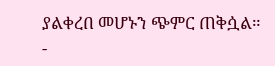ያልቀረበ መሆኑን ጭምር ጠቅሷል።
-